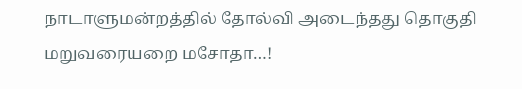நாடாளுமன்றத்தில் தோல்வி அடைந்தது தொகுதி மறுவரையறை மசோதா…!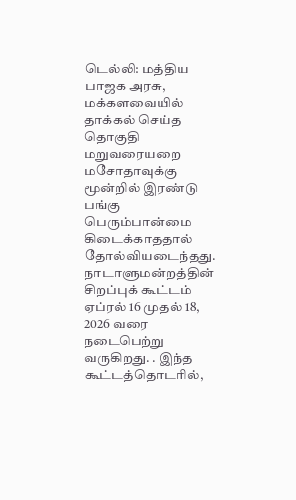டெல்லி: மத்திய பாஜக அரசு, மக்களவையில் தாக்கல் செய்த தொகுதி மறுவரையறை மசோதாவுக்கு மூன்றில் இரண்டு பங்கு பெரும்பான்மை கிடைக்காததால் தோல்வியடைந்தது. நாடாளுமன்றத்தின் சிறப்புக் கூட்டம் ஏப்ரல் 16 முதல் 18, 2026 வரை நடைபெற்று வருகிறது. . இந்த கூட்டத்தொடரில்,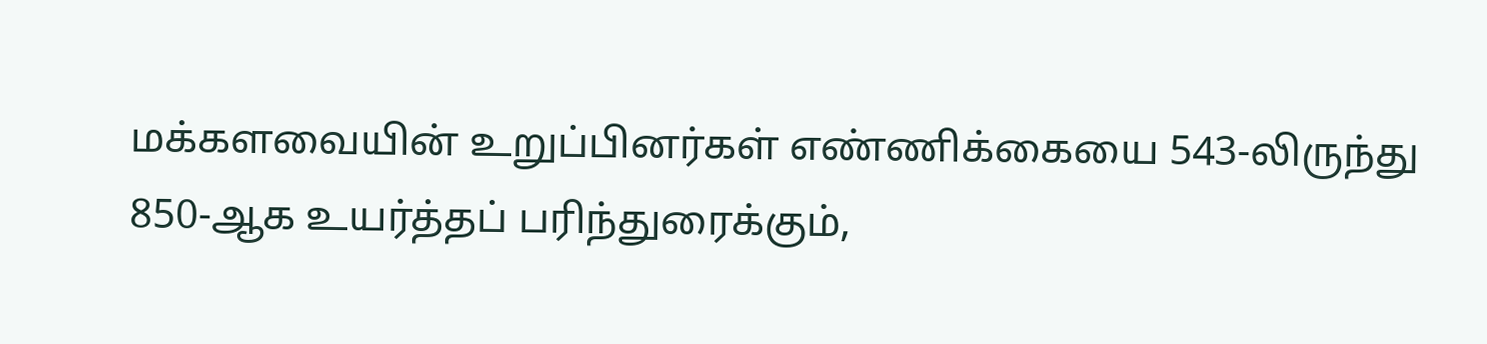மக்களவையின் உறுப்பினர்கள் எண்ணிக்கையை 543-லிருந்து 850-ஆக உயர்த்தப் பரிந்துரைக்கும்,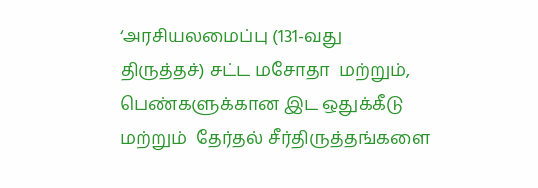‘அரசியலமைப்பு (131-வது திருத்தச்) சட்ட மசோதா  மற்றும்,   பெண்களுக்கான இட ஒதுக்கீடு மற்றும்  தேர்தல் சீர்திருத்தங்களை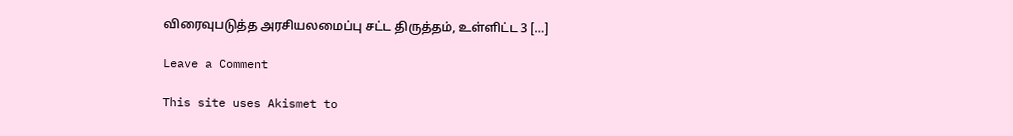விரைவுபடுத்த அரசியலமைப்பு சட்ட திருத்தம், உள்ளிட்ட 3 […]

Leave a Comment

This site uses Akismet to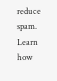reduce spam. Learn how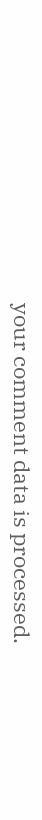your comment data is processed.